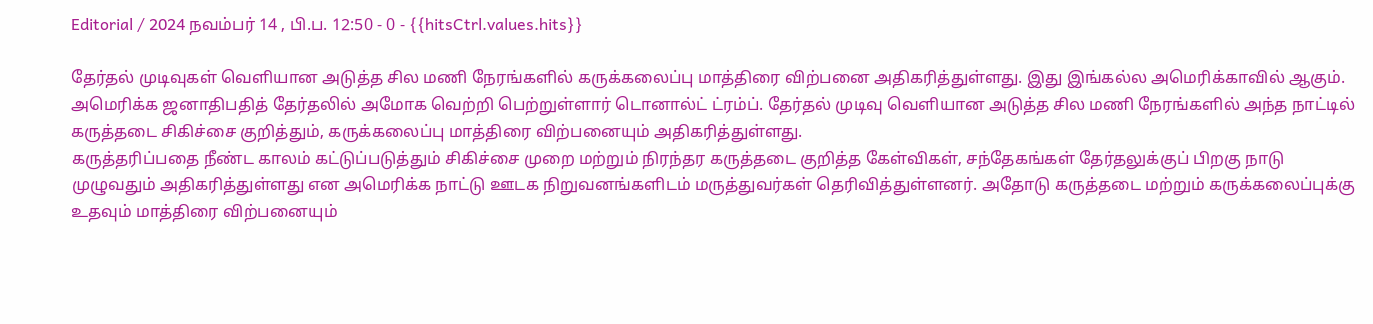Editorial / 2024 நவம்பர் 14 , பி.ப. 12:50 - 0 - {{hitsCtrl.values.hits}}

தேர்தல் முடிவுகள் வெளியான அடுத்த சில மணி நேரங்களில் கருக்கலைப்பு மாத்திரை விற்பனை அதிகரித்துள்ளது. இது இங்கல்ல அமெரிக்காவில் ஆகும்.
அமெரிக்க ஜனாதிபதித் தேர்தலில் அமோக வெற்றி பெற்றுள்ளார் டொனால்ட் ட்ரம்ப். தேர்தல் முடிவு வெளியான அடுத்த சில மணி நேரங்களில் அந்த நாட்டில் கருத்தடை சிகிச்சை குறித்தும், கருக்கலைப்பு மாத்திரை விற்பனையும் அதிகரித்துள்ளது.
கருத்தரிப்பதை நீண்ட காலம் கட்டுப்படுத்தும் சிகிச்சை முறை மற்றும் நிரந்தர கருத்தடை குறித்த கேள்விகள், சந்தேகங்கள் தேர்தலுக்குப் பிறகு நாடு முழுவதும் அதிகரித்துள்ளது என அமெரிக்க நாட்டு ஊடக நிறுவனங்களிடம் மருத்துவர்கள் தெரிவித்துள்ளனர். அதோடு கருத்தடை மற்றும் கருக்கலைப்புக்கு உதவும் மாத்திரை விற்பனையும்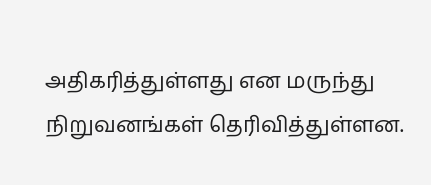அதிகரித்துள்ளது என மருந்து நிறுவனங்கள் தெரிவித்துள்ளன.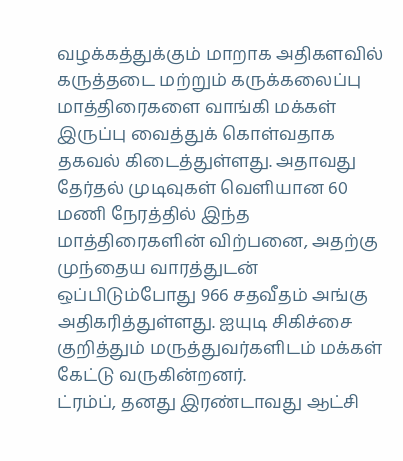வழக்கத்துக்கும் மாறாக அதிகளவில் கருத்தடை மற்றும் கருக்கலைப்பு மாத்திரைகளை வாங்கி மக்கள் இருப்பு வைத்துக் கொள்வதாக தகவல் கிடைத்துள்ளது. அதாவது தேர்தல் முடிவுகள் வெளியான 60 மணி நேரத்தில் இந்த மாத்திரைகளின் விற்பனை, அதற்கு முந்தைய வாரத்துடன் ஒப்பிடும்போது 966 சதவீதம் அங்கு அதிகரித்துள்ளது. ஐயுடி சிகிச்சை குறித்தும் மருத்துவர்களிடம் மக்கள் கேட்டு வருகின்றனர்.
ட்ரம்ப், தனது இரண்டாவது ஆட்சி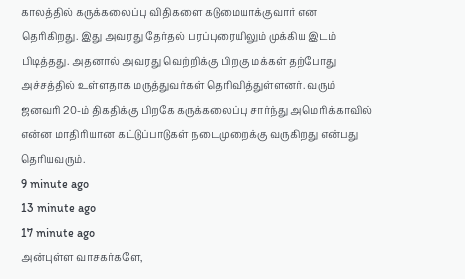காலத்தில் கருக்கலைப்பு விதிகளை கடுமையாக்குவார் என தெரிகிறது. இது அவரது தேர்தல் பரப்புரையிலும் முக்கிய இடம் பிடித்தது. அதனால் அவரது வெற்றிக்கு பிறகு மக்கள் தற்போது அச்சத்தில் உள்ளதாக மருத்துவர்கள் தெரிவித்துள்ளனர். வரும் ஜனவரி 20-ம் திகதிக்கு பிறகே கருக்கலைப்பு சார்ந்து அமெரிக்காவில் என்ன மாதிரியான கட்டுப்பாடுகள் நடைமுறைக்கு வருகிறது என்பது தெரியவரும்.
9 minute ago
13 minute ago
17 minute ago
அன்புள்ள வாசகர்களே,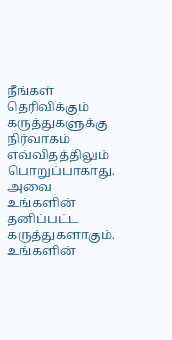நீங்கள் தெரிவிக்கும் கருத்துகளுக்கு நிர்வாகம் எவ்விதத்திலும் பொறுப்பாகாது. அவை உங்களின் தனிப்பட்ட கருத்துகளாகும். உங்களின்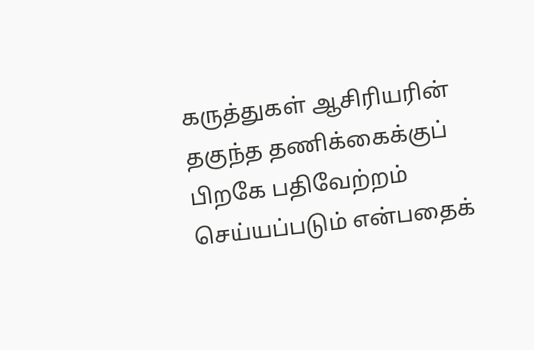கருத்துகள் ஆசிரியரின் தகுந்த தணிக்கைக்குப் பிறகே பதிவேற்றம் செய்யப்படும் என்பதைக்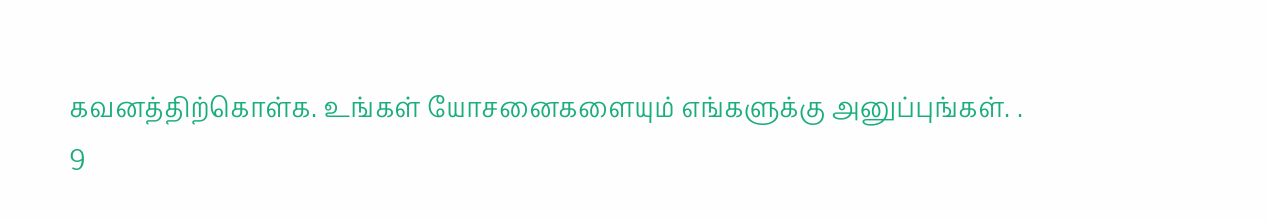கவனத்திற்கொள்க. உங்கள் யோசனைகளையும் எங்களுக்கு அனுப்புங்கள். .
9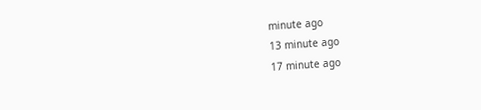minute ago
13 minute ago
17 minute ago